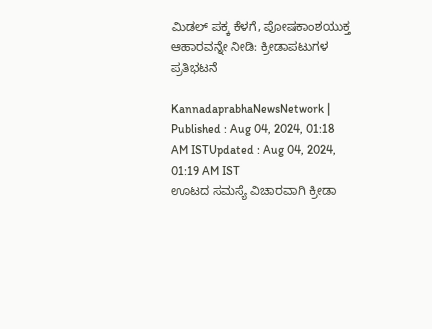ಮಿಡಲ್ ಪಕ್ಕ ಕೆಳಗೆ, ಪೋಷಕಾಂಶಯುಕ್ತ ಆಹಾರವನ್ನೇ ನೀಡಿ: ಕ್ರೀಡಾಪಟುಗಳ ಪ್ರತಿಭಟನೆ

KannadaprabhaNewsNetwork |
Published : Aug 04, 2024, 01:18 AM ISTUpdated : Aug 04, 2024, 01:19 AM IST
ಊಟದ ಸಮಸ್ಯೆ ವಿಚಾರವಾಗಿ ಕ್ರೀಡಾ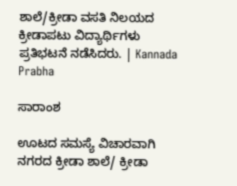ಶಾಲೆ/ಕ್ರೀಡಾ ವಸತಿ ನಿಲಯದ ಕ್ರೀಡಾಪಟು ವಿದ್ಯಾರ್ಥಿಗಳು ಪ್ರತಿಭಟನೆ ನಡೆಸಿದರು. | Kannada Prabha

ಸಾರಾಂಶ

ಊಟದ ಸಮಸ್ಯೆ ವಿಚಾರವಾಗಿ ನಗರದ ಕ್ರೀಡಾ ಶಾಲೆ/ ಕ್ರೀಡಾ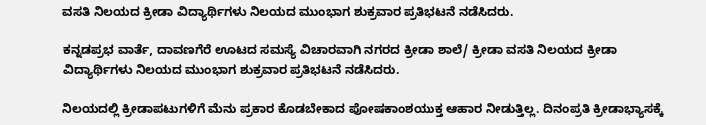ವಸತಿ ನಿಲಯದ ಕ್ರೀಡಾ ವಿದ್ಯಾರ್ಥಿಗಳು ನಿಲಯದ ಮುಂಭಾಗ ಶುಕ್ರವಾರ ಪ್ರತಿಭಟನೆ ನಡೆಸಿದರು.

ಕನ್ನಡಪ್ರಭ ವಾರ್ತೆ, ದಾವಣಗೆರೆ ಊಟದ ಸಮಸ್ಯೆ ವಿಚಾರವಾಗಿ ನಗರದ ಕ್ರೀಡಾ ಶಾಲೆ/ ಕ್ರೀಡಾ ವಸತಿ ನಿಲಯದ ಕ್ರೀಡಾ ವಿದ್ಯಾರ್ಥಿಗಳು ನಿಲಯದ ಮುಂಭಾಗ ಶುಕ್ರವಾರ ಪ್ರತಿಭಟನೆ ನಡೆಸಿದರು.

ನಿಲಯದಲ್ಲಿ ಕ್ರೀಡಾಪಟುಗಳಿಗೆ ಮೆನು ಪ್ರಕಾರ ಕೊಡಬೇಕಾದ ಪೋಷಕಾಂಶಯುಕ್ತ ಆಹಾರ ನೀಡುತ್ತಿಲ್ಲ. ದಿನಂಪ್ರತಿ ಕ್ರೀಡಾಭ್ಯಾಸಕ್ಕೆ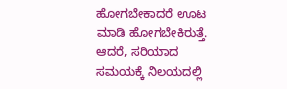ಹೋಗಬೇಕಾದರೆ ಊಟ ಮಾಡಿ ಹೋಗಬೇಕಿರುತ್ತೆ. ಆದರೆ, ಸರಿಯಾದ ಸಮಯಕ್ಕೆ ನಿಲಯದಲ್ಲಿ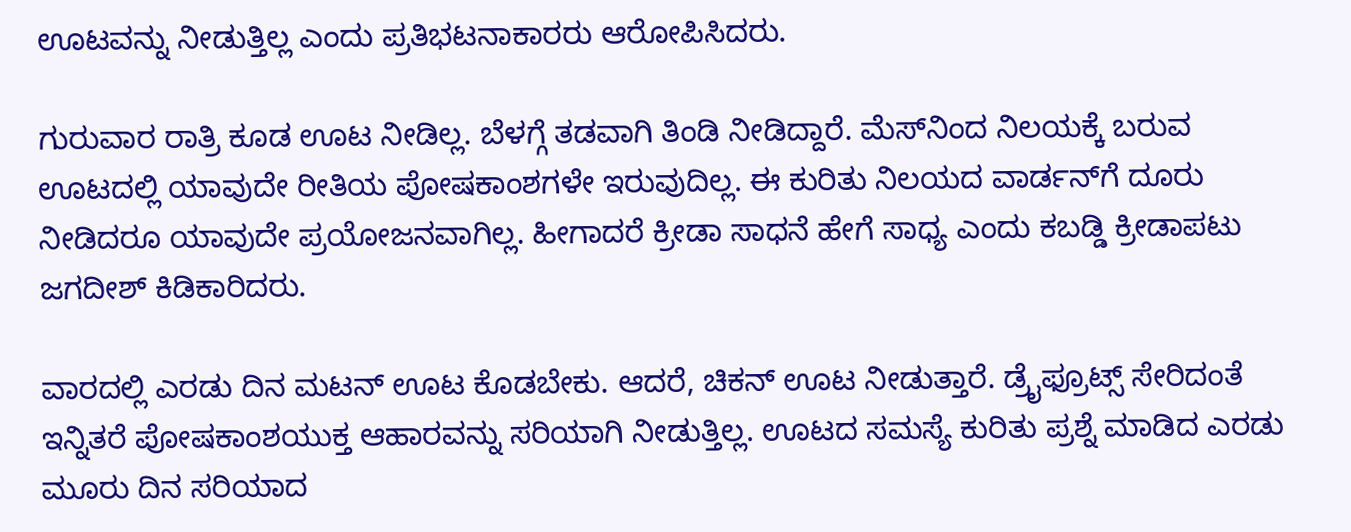ಊಟವನ್ನು ನೀಡುತ್ತಿಲ್ಲ ಎಂದು ಪ್ರತಿಭಟನಾಕಾರರು ಆರೋಪಿಸಿದರು.

ಗುರುವಾರ ರಾತ್ರಿ ಕೂಡ ಊಟ ನೀಡಿಲ್ಲ. ಬೆಳಗ್ಗೆ ತಡವಾಗಿ ತಿಂಡಿ ನೀಡಿದ್ದಾರೆ. ಮೆಸ್‌ನಿಂದ ನಿಲಯಕ್ಕೆ ಬರುವ ಊಟದಲ್ಲಿ ಯಾವುದೇ ರೀತಿಯ ಪೋಷಕಾಂಶಗಳೇ ಇರುವುದಿಲ್ಲ. ಈ ಕುರಿತು ನಿಲಯದ ವಾರ್ಡನ್‌ಗೆ ದೂರು ನೀಡಿದರೂ ಯಾವುದೇ ಪ್ರಯೋಜನವಾಗಿಲ್ಲ. ಹೀಗಾದರೆ ಕ್ರೀಡಾ ಸಾಧನೆ ಹೇಗೆ ಸಾಧ್ಯ ಎಂದು ಕಬಡ್ಡಿ ಕ್ರೀಡಾಪಟು ಜಗದೀಶ್ ಕಿಡಿಕಾರಿದರು.

ವಾರದಲ್ಲಿ ಎರಡು ದಿನ ಮಟನ್ ಊಟ ಕೊಡಬೇಕು. ಆದರೆ, ಚಿಕನ್‌ ಊಟ ನೀಡುತ್ತಾರೆ. ಡ್ರೈಫ್ರೂಟ್ಸ್ ಸೇರಿದಂತೆ ಇನ್ನಿತರೆ ಪೋಷಕಾಂಶಯುಕ್ತ ಆಹಾರವನ್ನು ಸರಿಯಾಗಿ ನೀಡುತ್ತಿಲ್ಲ. ಊಟದ ಸಮಸ್ಯೆ ಕುರಿತು ಪ್ರಶ್ನೆ ಮಾಡಿದ ಎರಡು ಮೂರು ದಿನ ಸರಿಯಾದ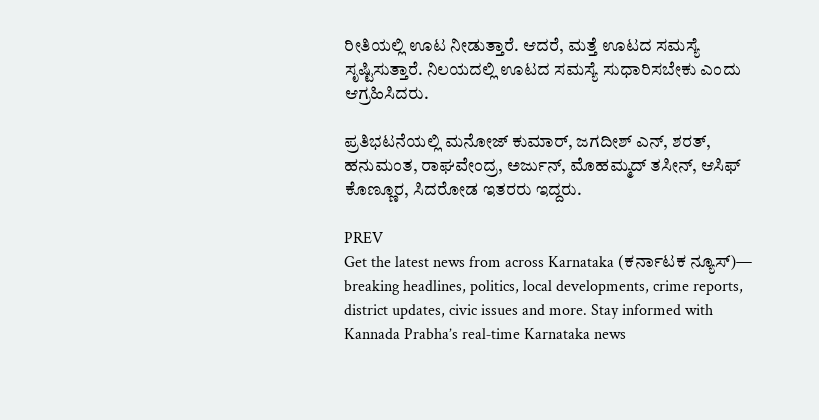ರೀತಿಯಲ್ಲಿ ಊಟ ನೀಡುತ್ತಾರೆ. ಆದರೆ, ಮತ್ತೆ ಊಟದ ಸಮಸ್ಯೆ ಸೃಷ್ಟಿಸುತ್ತಾರೆ. ನಿಲಯದಲ್ಲಿ ಊಟದ ಸಮಸ್ಯೆ ಸುಧಾರಿಸಬೇಕು ಎಂದು ಆಗ್ರಹಿಸಿದರು.

ಪ್ರತಿಭಟನೆಯಲ್ಲಿ ಮನೋಜ್ ಕುಮಾರ್, ಜಗದೀಶ್ ಎನ್, ಶರತ್, ಹನುಮಂತ, ರಾಘವೇಂದ್ರ, ಅರ್ಜುನ್, ಮೊಹಮ್ಮದ್ ತಸೀನ್, ಆಸಿಫ್ ಕೊಣ್ಣೂರ, ಸಿದರೋಡ ಇತರರು ಇದ್ದರು.

PREV
Get the latest news from across Karnataka (ಕರ್ನಾಟಕ ನ್ಯೂಸ್)— breaking headlines, politics, local developments, crime reports, district updates, civic issues and more. Stay informed with Kannada Prabha’s real‑time Karnataka news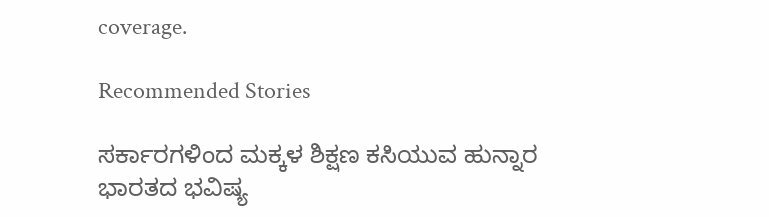coverage.

Recommended Stories

ಸರ್ಕಾರಗಳಿಂದ ಮಕ್ಕಳ ಶಿಕ್ಷಣ ಕಸಿಯುವ ಹುನ್ನಾರ
ಭಾರತದ ಭವಿಷ್ಯ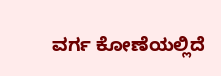ವರ್ಗ ಕೋಣೆಯಲ್ಲಿದೆ